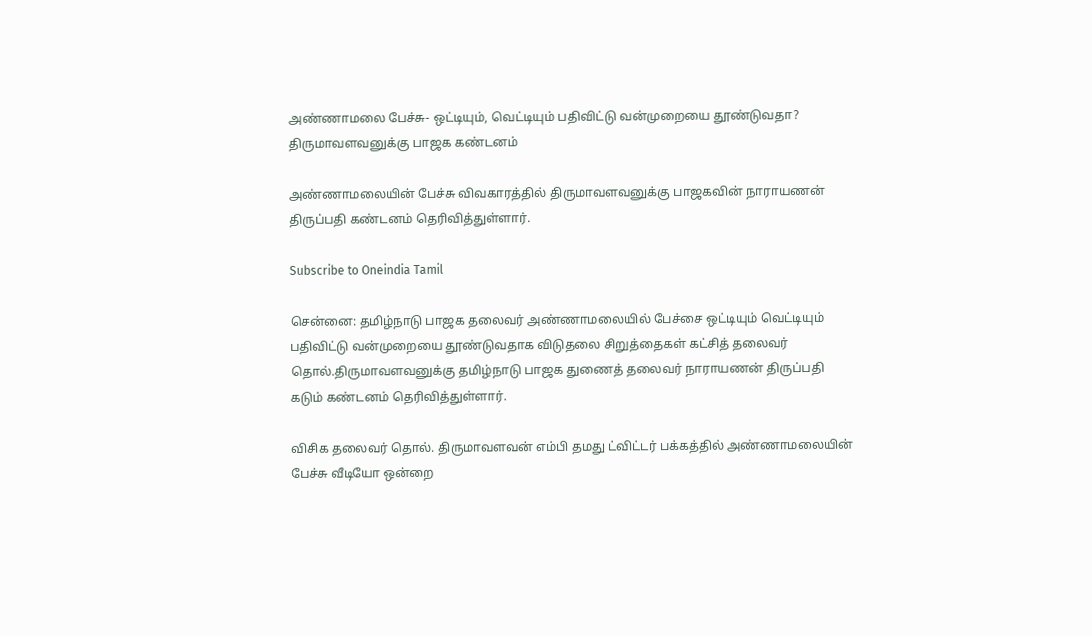அண்ணாமலை பேச்சு- ஒட்டியும், வெட்டியும் பதிவிட்டு வன்முறையை தூண்டுவதா? திருமாவளவனுக்கு பாஜக கண்டனம்

அண்ணாமலையின் பேச்சு விவகாரத்தில் திருமாவளவனுக்கு பாஜகவின் நாராயணன் திருப்பதி கண்டனம் தெரிவித்துள்ளார்.

Subscribe to Oneindia Tamil

சென்னை: தமிழ்நாடு பாஜக தலைவர் அண்ணாமலையில் பேச்சை ஒட்டியும் வெட்டியும் பதிவிட்டு வன்முறையை தூண்டுவதாக விடுதலை சிறுத்தைகள் கட்சித் தலைவர் தொல்.திருமாவளவனுக்கு தமிழ்நாடு பாஜக துணைத் தலைவர் நாராயணன் திருப்பதி கடும் கண்டனம் தெரிவித்துள்ளார்.

விசிக தலைவர் தொல். திருமாவளவன் எம்பி தமது ட்விட்டர் பக்கத்தில் அண்ணாமலையின் பேச்சு வீடியோ ஒன்றை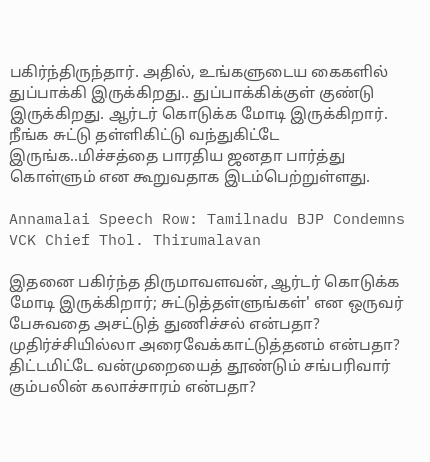பகிர்ந்திருந்தார். அதில், உங்களுடைய கைகளில் துப்பாக்கி இருக்கிறது.. துப்பாக்கிக்குள் குண்டு இருக்கிறது. ஆர்டர் கொடுக்க மோடி இருக்கிறார். நீங்க சுட்டு தள்ளிகிட்டு வந்துகிட்டே இருங்க..மிச்சத்தை பாரதிய ஜனதா பார்த்து கொள்ளும் என கூறுவதாக இடம்பெற்றுள்ளது.

Annamalai Speech Row: Tamilnadu BJP Condemns VCK Chief Thol. Thirumalavan

இதனை பகிர்ந்த திருமாவளவன், ஆர்டர் கொடுக்க மோடி இருக்கிறார்; சுட்டுத்தள்ளுங்கள்' என ஒருவர் பேசுவதை அசட்டுத் துணிச்சல் என்பதா? முதிர்ச்சியில்லா அரைவேக்காட்டுத்தனம் என்பதா? திட்டமிட்டே வன்முறையைத் தூண்டும் சங்பரிவார் கும்பலின் கலாச்சாரம் என்பதா?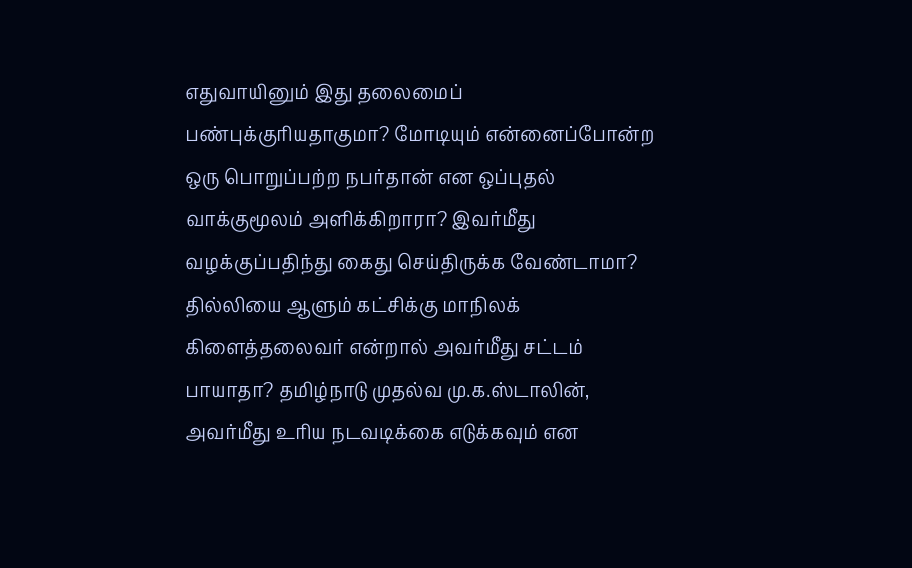எதுவாயினும் இது தலைமைப் பண்புக்குரியதாகுமா? மோடியும் என்னைப்போன்ற ஒரு பொறுப்பற்ற நபர்தான் என ஒப்புதல் வாக்குமூலம் அளிக்கிறாரா? இவர்மீது வழக்குப்பதிந்து கைது செய்திருக்க வேண்டாமா? தில்லியை ஆளும் கட்சிக்கு மாநிலக் கிளைத்தலைவர் என்றால் அவர்மீது சட்டம் பாயாதா? தமிழ்நாடு முதல்வ மு.க.ஸ்டாலின், அவர்மீது உரிய நடவடிக்கை எடுக்கவும் என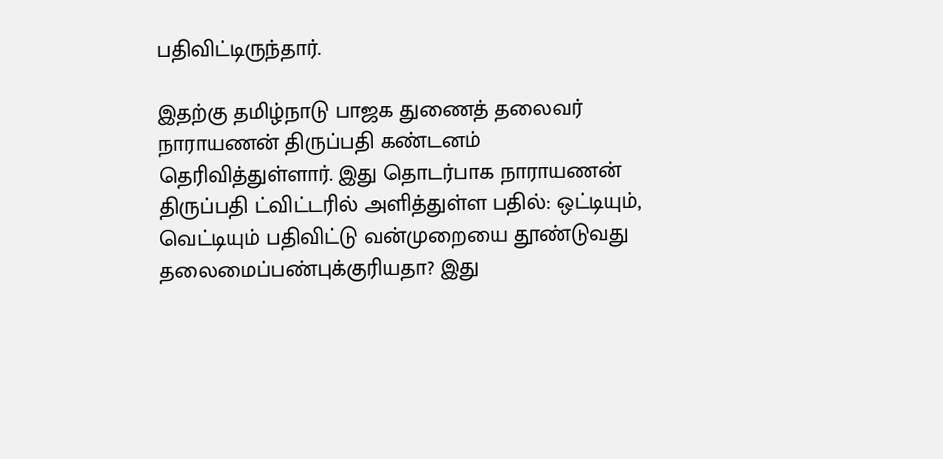பதிவிட்டிருந்தார்.

இதற்கு தமிழ்நாடு பாஜக துணைத் தலைவர் நாராயணன் திருப்பதி கண்டனம் தெரிவித்துள்ளார். இது தொடர்பாக நாராயணன் திருப்பதி ட்விட்டரில் அளித்துள்ள பதில்: ஒட்டியும், வெட்டியும் பதிவிட்டு வன்முறையை தூண்டுவது தலைமைப்பண்புக்குரியதா? இது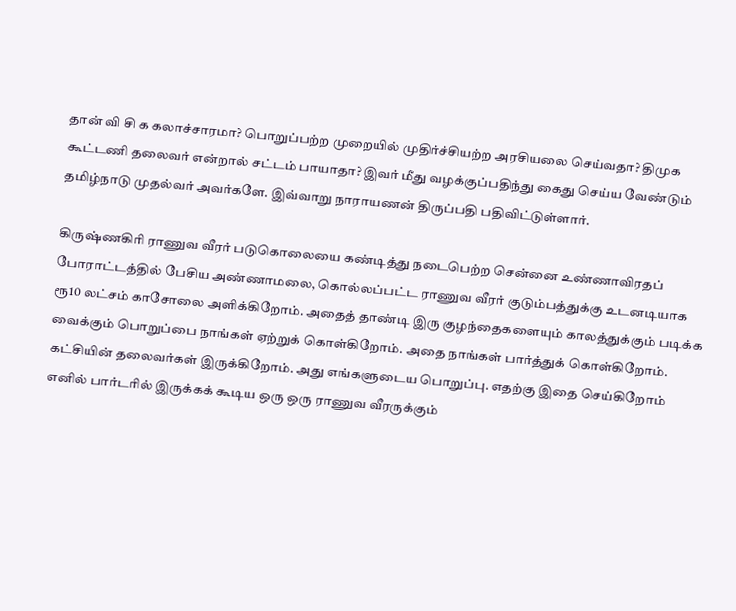தான் வி சி க கலாச்சாரமா? பொறுப்பற்ற முறையில் முதிர்ச்சியற்ற அரசியலை செய்வதா? திமுக கூட்டணி தலைவர் என்றால் சட்டம் பாயாதா? இவர் மீது வழக்குப்பதிந்து கைது செய்ய வேண்டும் தமிழ்நாடு முதல்வர் அவர்களே. இவ்வாறு நாராயணன் திருப்பதி பதிவிட்டுள்ளார்.

கிருஷ்ணகிரி ராணுவ வீரர் படுகொலையை கண்டித்து நடைபெற்ற சென்னை உண்ணாவிரதப் போராட்டத்தில் பேசிய அண்ணாமலை, கொல்லப்பட்ட ராணுவ வீரர் குடும்பத்துக்கு உடனடியாக ரூ10 லட்சம் காசோலை அளிக்கிறோம். அதைத் தாண்டி இரு குழந்தைகளையும் காலத்துக்கும் படிக்க வைக்கும் பொறுப்பை நாங்கள் ஏற்றுக் கொள்கிறோம். அதை நாங்கள் பார்த்துக் கொள்கிறோம். கட்சியின் தலைவர்கள் இருக்கிறோம். அது எங்களுடைய பொறுப்பு. எதற்கு இதை செய்கிறோம் எனில் பார்டரில் இருக்கக் கூடிய ஒரு ஒரு ராணுவ வீரருக்கும்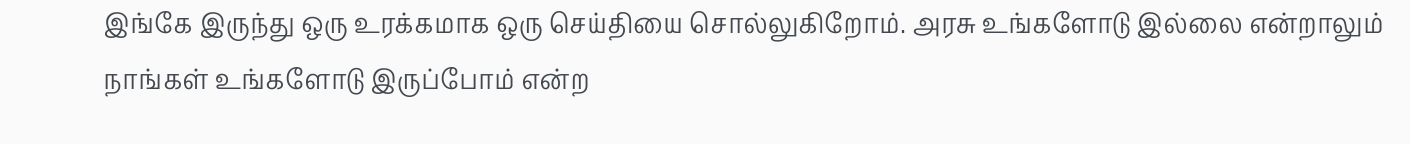இங்கே இருந்து ஒரு உரக்கமாக ஒரு செய்தியை சொல்லுகிறோம். அரசு உங்களோடு இல்லை என்றாலும் நாங்கள் உங்களோடு இருப்போம் என்ற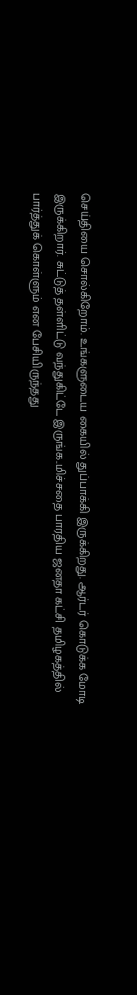செய்தியை சொல்கிறோம். உங்களுடைய கையில் துப்பாக்கி இருக்கிறது. ஆர்டர் கொடுக்க மோடி இருக்கிறார். சுட்டுத் தள்ளிட்டு வந்துகிட்டே இருங்க..மிச்சதை பாரதிய ஜனதா கட்சி தமிழகத்தில் பார்த்துக் கொள்ளும் என பேசியிருந்தது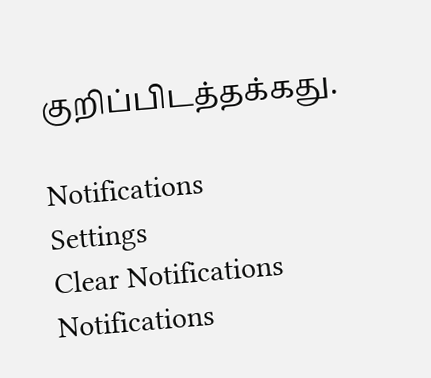குறிப்பிடத்தக்கது.

Notifications
Settings
Clear Notifications
Notifications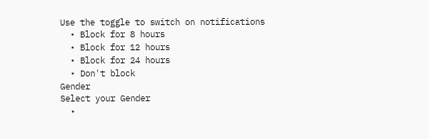Use the toggle to switch on notifications
  • Block for 8 hours
  • Block for 12 hours
  • Block for 24 hours
  • Don't block
Gender
Select your Gender
  •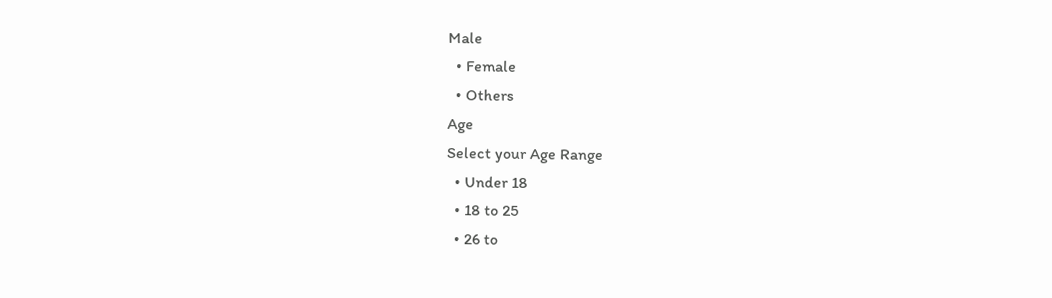Male
  • Female
  • Others
Age
Select your Age Range
  • Under 18
  • 18 to 25
  • 26 to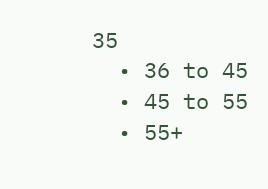35
  • 36 to 45
  • 45 to 55
  • 55+